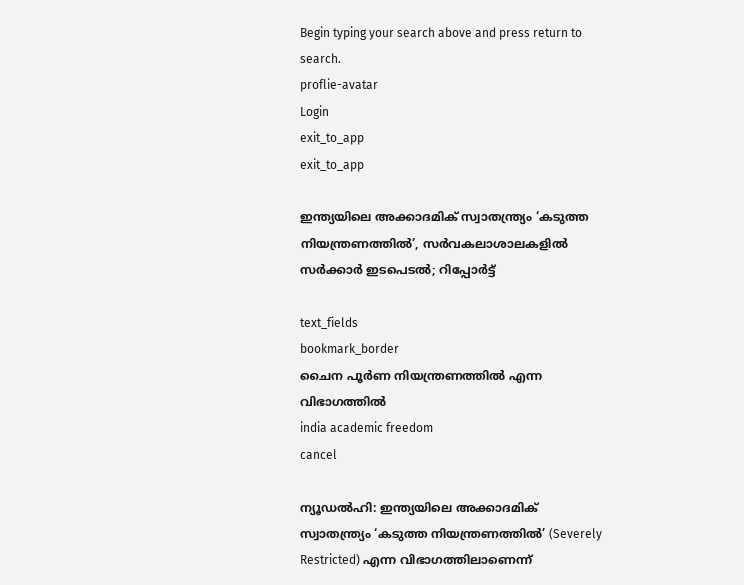Begin typing your search above and press return to search.
proflie-avatar
Login
exit_to_app
exit_to_app

ഇന്ത്യയിലെ അക്കാദമിക് സ്വാതന്ത്ര്യം ‘കടുത്ത നിയന്ത്രണത്തിൽ’, സർവകലാശാലകളിൽ സർക്കാർ ഇടപെടൽ; റിപ്പോർട്ട്

text_fields
bookmark_border
ചൈന പൂർണ നിയന്ത്രണത്തിൽ എന്ന വിഭാഗത്തിൽ
india academic freedom
cancel

ന്യൂഡൽഹി: ഇന്ത്യയിലെ അക്കാദമിക് സ്വാതന്ത്ര്യം ‘കടുത്ത നിയന്ത്രണത്തിൽ’ (Severely Restricted) എന്ന വിഭാഗത്തിലാണെന്ന്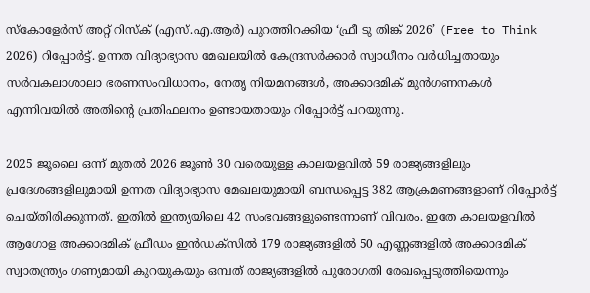സ്കോളേർസ് അറ്റ് റിസ്ക് (എസ്.എ.ആർ) പുറത്തിറക്കിയ ‘ഫ്രീ ടു തിങ്ക് 2026’ (Free to Think 2026) റിപ്പോർട്ട്. ഉന്നത വിദ്യാഭ്യാസ മേഖലയിൽ കേന്ദ്രസർക്കാർ സ്വാധീനം വർധിച്ചതായും സർവകലാശാലാ ഭരണസംവിധാനം, നേതൃ നിയമനങ്ങൾ, അക്കാദമിക് മുൻഗണനകൾ എന്നിവയിൽ അതിന്റെ പ്രതിഫലനം ഉണ്ടായതായും റിപ്പോർട്ട് പറയുന്നു.

2025 ജൂലൈ ഒന്ന് മുതൽ 2026 ജൂൺ 30 വരെയുള്ള കാലയളവിൽ 59 രാജ്യങ്ങളിലും പ്രദേശങ്ങളിലുമായി ഉന്നത വിദ്യാഭ്യാസ മേഖലയുമായി ബന്ധപ്പെട്ട 382 ആക്രമണങ്ങളാണ് റിപ്പോർട്ട് ചെയ്തിരിക്കുന്നത്. ഇതിൽ ഇന്ത്യയിലെ 42 സംഭവങ്ങളുണ്ടെന്നാണ് വിവരം. ഇതേ കാലയളവിൽ ആഗോള അക്കാദമിക് ഫ്രീഡം ഇൻഡക്സിൽ 179 രാജ്യങ്ങളിൽ 50 എണ്ണങ്ങളിൽ അക്കാദമിക് സ്വാതന്ത്ര്യം ഗണ്യമായി കുറയുകയും ഒമ്പത് രാജ്യങ്ങളിൽ പുരോഗതി രേഖപ്പെടുത്തിയെന്നും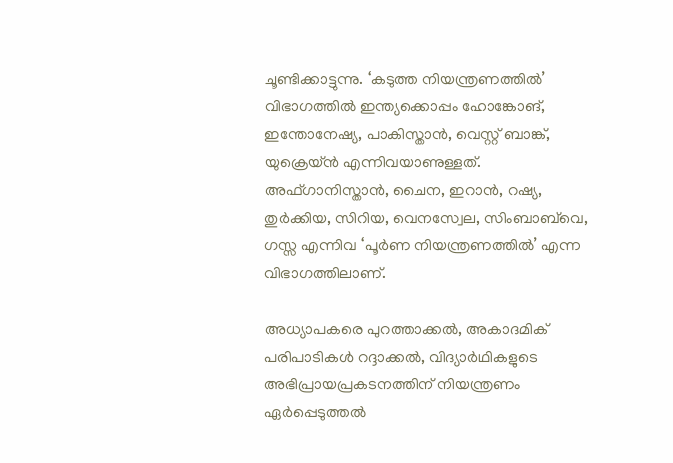ചൂണ്ടിക്കാട്ടുന്നു. ‘കടുത്ത നിയന്ത്രണത്തിൽ’ വിഭാഗത്തിൽ ഇന്ത്യക്കൊപ്പം ഹോങ്കോങ്, ഇന്തോനേഷ്യ, പാകിസ്താൻ, വെസ്റ്റ് ബാങ്ക്, യുക്രെയ്ൻ എന്നിവയാണുള്ളത്. അഫ്ഗാനിസ്താൻ, ചൈന, ഇറാൻ, റഷ്യ, തുർക്കിയ, സിറിയ, വെനസ്വേല, സിംബാബ്‌വെ, ഗസ്സ എന്നിവ ‘പൂർണ നിയന്ത്രണത്തിൽ’ എന്ന വിഭാഗത്തിലാണ്.

അധ്യാപകരെ പുറത്താക്കൽ, അകാദമിക് പരിപാടികൾ റദ്ദാക്കൽ, വിദ്യാർഥികളുടെ അഭിപ്രായപ്രകടനത്തിന് നിയന്ത്രണം ഏർപ്പെടുത്തൽ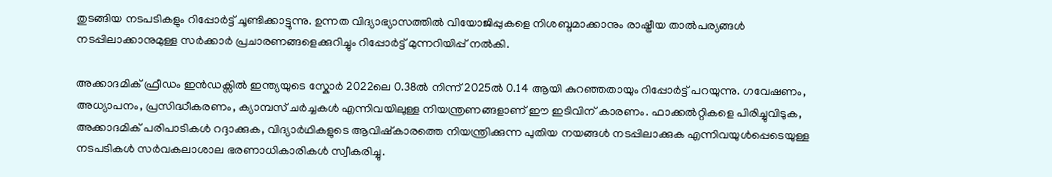തുടങ്ങിയ നടപടികളും റിപ്പോർട്ട് ചൂണ്ടിക്കാട്ടുന്നു. ഉന്നത വിദ്യാഭ്യാസത്തിൽ വിയോജിപ്പുകളെ നിശബ്ദമാക്കാനും രാഷ്ട്രീയ താൽപര്യങ്ങൾ നടപ്പിലാക്കാനുമുള്ള സർക്കാർ പ്രചാരണങ്ങളെക്കുറിച്ചും റിപ്പോർട്ട് മുന്നറിയിപ്പ് നൽകി.

അക്കാദമിക് ഫ്രീഡം ഇൻഡക്സിൽ ഇന്ത്യയുടെ സ്കോർ 2022ലെ 0.38ൽ നിന്ന് 2025ൽ 0.14 ആയി കുറഞ്ഞതായും റിപ്പോർട്ട് പറയുന്നു. ഗവേഷണം, അധ്യാപനം, പ്രസിദ്ധീകരണം, ക്യാമ്പസ് ചർച്ചകൾ എന്നിവയിലുള്ള നിയന്ത്രണങ്ങളാണ് ഈ ഇടിവിന് കാരണം. ഫാക്കൽറ്റികളെ പിരിച്ചുവിടുക, അക്കാദമിക് പരിപാടികൾ റദ്ദാക്കുക, വിദ്യാർഥികളുടെ ആവിഷ്കാരത്തെ നിയന്ത്രിക്കുന്ന പുതിയ നയങ്ങൾ നടപ്പിലാക്കുക എന്നിവയുൾപ്പെടെയുള്ള നടപടികൾ സർവകലാശാല ഭരണാധികാരികൾ സ്വീകരിച്ചു.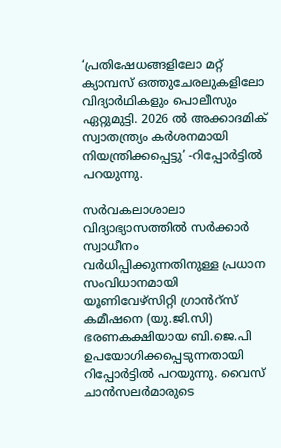‘പ്രതിഷേധങ്ങളിലോ മറ്റ് ക്യാമ്പസ് ഒത്തുചേരലുകളിലോ വിദ്യാർഥികളും പൊലീസും ഏറ്റുമുട്ടി. 2026 ൽ അക്കാദമിക് സ്വാതന്ത്ര്യം കർശനമായി നിയന്ത്രിക്കപ്പെട്ടു’ -റിപ്പോർട്ടിൽ പറയുന്നു.

സർവകലാശാലാ വിദ്യാഭ്യാസത്തിൽ സർക്കാർ സ്വാധീനം വർധിപ്പിക്കുന്നതിനുള്ള പ്രധാന സംവിധാനമായി യൂണിവേഴ്സിറ്റി ഗ്രാൻറ്സ് കമീഷനെ (യു.ജി.സി) ഭരണകക്ഷിയായ ബി.ജെ.പി ഉപയോഗിക്കപ്പെടുന്നതായി റിപ്പോർട്ടിൽ പറയുന്നു. വൈസ് ചാൻസലർമാരുടെ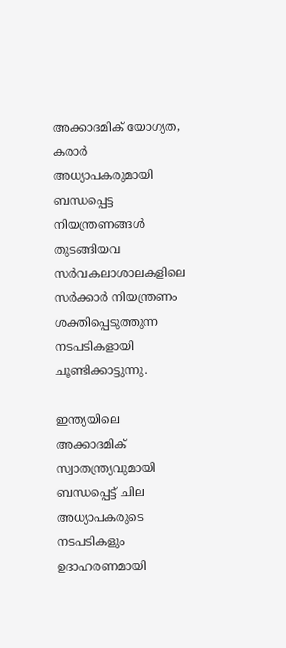അക്കാദമിക് യോഗ്യത, കരാർ അധ്യാപകരുമായി ബന്ധപ്പെട്ട നിയന്ത്രണങ്ങൾ തുടങ്ങിയവ സർവകലാശാലകളിലെ സർക്കാർ നിയന്ത്രണം ശക്തിപ്പെടുത്തുന്ന നടപടികളായി ചൂണ്ടിക്കാട്ടുന്നു.

ഇന്ത്യയിലെ അക്കാദമിക് സ്വാതന്ത്ര്യവുമായി ബന്ധപ്പെട്ട് ചില അധ്യാപകരുടെ നടപടികളും ഉദാഹരണമായി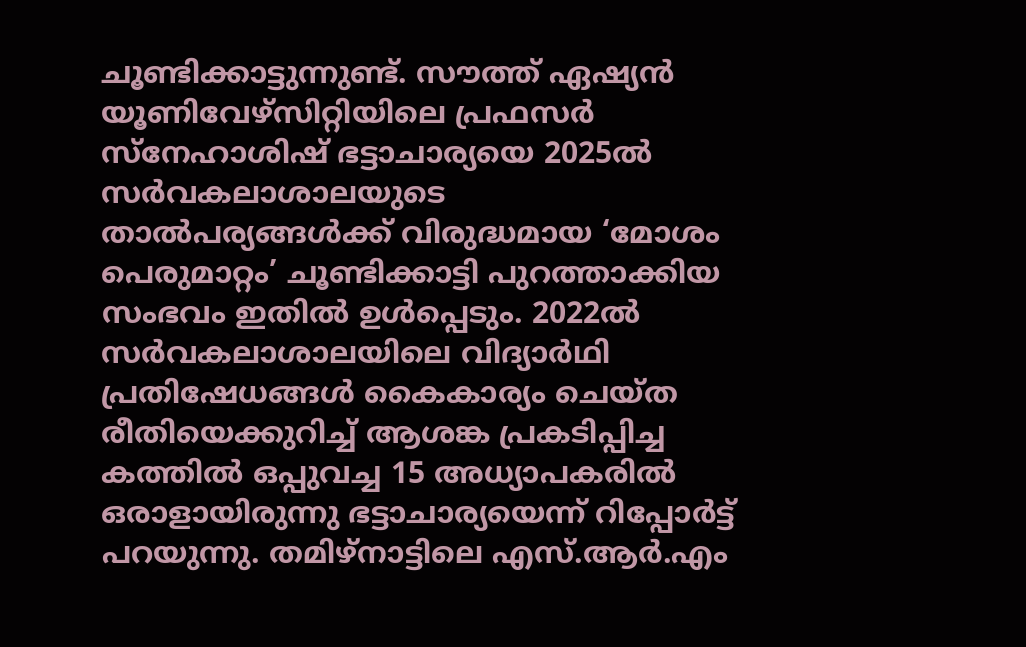ചൂണ്ടിക്കാട്ടുന്നുണ്ട്. സൗത്ത് ഏഷ്യൻ യൂണിവേഴ്സിറ്റിയിലെ പ്രഫസർ സ്നേഹാശിഷ് ഭട്ടാചാര്യയെ 2025ൽ സർവകലാശാലയുടെ താൽപര്യങ്ങൾക്ക് വിരുദ്ധമായ ‘മോശം പെരുമാറ്റം’ ചൂണ്ടിക്കാട്ടി പുറത്താക്കിയ സംഭവം ഇതിൽ ഉൾപ്പെടും. 2022ൽ സർവകലാശാലയിലെ വിദ്യാർഥി പ്രതിഷേധങ്ങൾ കൈകാര്യം ചെയ്ത രീതിയെക്കുറിച്ച് ആശങ്ക പ്രകടിപ്പിച്ച കത്തിൽ ഒപ്പുവച്ച 15 അധ്യാപകരിൽ ഒരാളായിരുന്നു ഭട്ടാചാര്യയെന്ന് റിപ്പോർട്ട് പറയുന്നു. തമിഴ്നാട്ടിലെ എസ്.ആർ.എം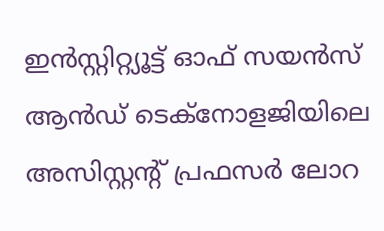ഇൻസ്റ്റിറ്റ്യൂട്ട് ഓഫ് സയൻസ് ആൻഡ് ടെക്നോളജിയിലെ അസിസ്റ്റന്റ് പ്രഫസർ ലോറ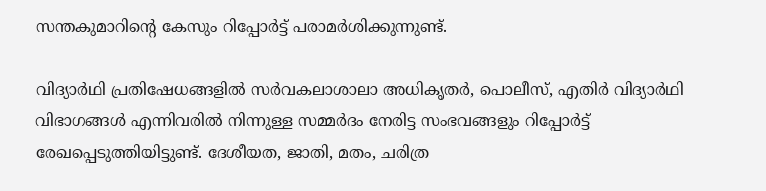സന്തകുമാറിന്റെ കേസും റിപ്പോർട്ട് പരാമർശിക്കുന്നുണ്ട്.

വിദ്യാർഥി പ്രതിഷേധങ്ങളിൽ സർവകലാശാലാ അധികൃതർ, പൊലീസ്, എതിർ വിദ്യാർഥി വിഭാഗങ്ങൾ എന്നിവരിൽ നിന്നുള്ള സമ്മർദം നേരിട്ട സംഭവങ്ങളും റിപ്പോർട്ട് രേഖപ്പെടുത്തിയിട്ടുണ്ട്. ദേശീയത, ജാതി, മതം, ചരിത്ര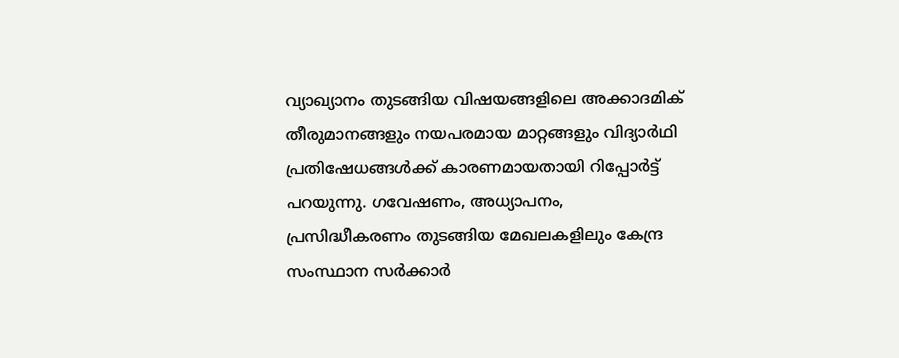വ്യാഖ്യാനം തുടങ്ങിയ വിഷയങ്ങളിലെ അക്കാദമിക് തീരുമാനങ്ങളും നയപരമായ മാറ്റങ്ങളും വിദ്യാർഥി പ്രതിഷേധങ്ങൾക്ക് കാരണമായതായി റിപ്പോർട്ട് പറയുന്നു. ഗവേഷണം, അധ്യാപനം, പ്രസിദ്ധീകരണം തുടങ്ങിയ മേഖലകളിലും കേന്ദ്ര സംസ്ഥാന സർക്കാർ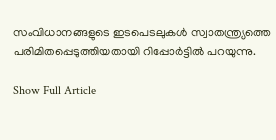സംവിധാനങ്ങളുടെ ഇടപെടലുകൾ സ്വാതന്ത്ര്യത്തെ പരിമിതപ്പെടുത്തിയതായി റിപ്പോർട്ടിൽ പറയുന്നു.

Show Full Article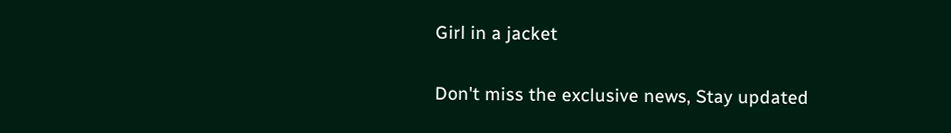Girl in a jacket

Don't miss the exclusive news, Stay updated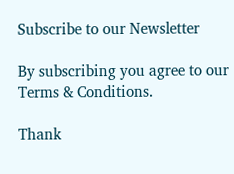Subscribe to our Newsletter

By subscribing you agree to our Terms & Conditions.

Thank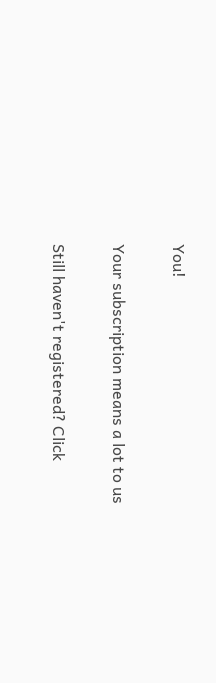You!

Your subscription means a lot to us

Still haven't registered? Click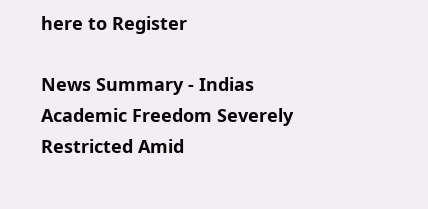here to Register

News Summary - Indias Academic Freedom Severely Restricted Amid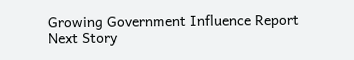Growing Government Influence Report
Next Story